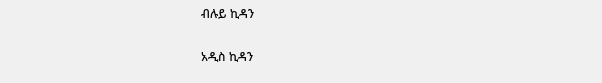ብሉይ ኪዳን

አዲስ ኪዳን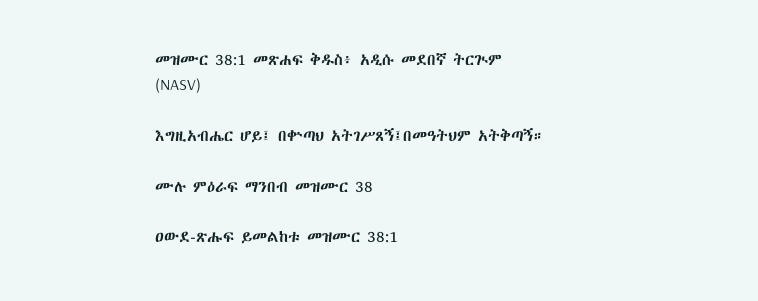መዝሙር 38:1 መጽሐፍ ቅዱስ፥ አዲሱ መደበኛ ትርጒም (NASV)

እግዚአብሔር ሆይ፤ በቍጣህ አትገሥጸኝ፤በመዓትህም አትቅጣኝ።

ሙሉ ምዕራፍ ማንበብ መዝሙር 38

ዐውደ-ጽሑፍ ይመልከቱ መዝሙር 38:1